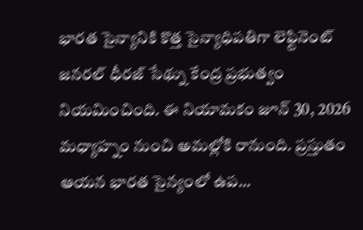భారత సైన్యానికి కొత్త సైన్యాధిపతిగా లెఫ్టినెంట్ జనరల్ ధీరజ్ సేథ్ను కేంద్ర ప్రభుత్వం నియమించింది. ఈ నియామకం జూన్ 30, 2026 మధ్యాహ్నం నుంచి అమల్లోకి రానుంది. ప్రస్తుతం ఆయన భారత సైన్యంలో ఉప...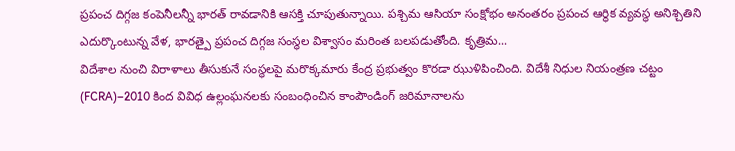ప్రపంచ దిగ్గజ కంపెనీలన్నీ భారత్ రావడానికి ఆసక్తి చూపుతున్నాయి. పశ్చిమ ఆసియా సంక్షోభం అనంతరం ప్రపంచ ఆర్థిక వ్యవస్థ అనిశ్చితిని ఎదుర్కొంటున్న వేళ, భారత్పై ప్రపంచ దిగ్గజ సంస్థల విశ్వాసం మరింత బలపడుతోంది. కృత్రిమ...
విదేశాల నుంచి విరాళాలు తీసుకునే సంస్థలపై మరొక్కమారు కేంద్ర ప్రభుత్వం కొరడా ఝుళిపించింది. విదేశీ నిధుల నియంత్రణ చట్టం (FCRA)–2010 కింద వివిధ ఉల్లంఘనలకు సంబంధించిన కాంపౌండింగ్ జరిమానాలను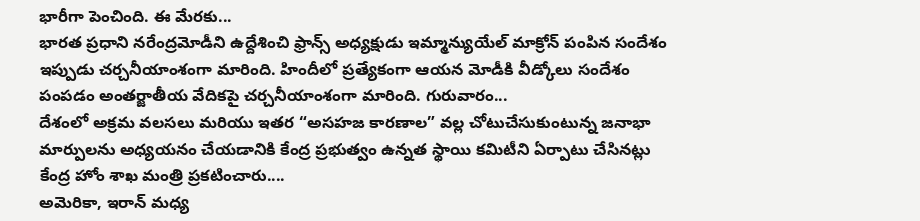భారీగా పెంచింది. ఈ మేరకు...
భారత ప్రధాని నరేంద్రమోడీని ఉద్దేశించి ఫ్రాన్స్ అధ్యక్షుడు ఇమ్మాన్యుయేల్ మాక్రోన్ పంపిన సందేశం ఇప్పుడు చర్చనీయాంశంగా మారింది. హిందీలో ప్రత్యేకంగా ఆయన మోడీకి వీడ్కోలు సందేశం పంపడం అంతర్జాతీయ వేదికపై చర్చనీయాంశంగా మారింది. గురువారం...
దేశంలో అక్రమ వలసలు మరియు ఇతర “అసహజ కారణాల” వల్ల చోటుచేసుకుంటున్న జనాభా మార్పులను అధ్యయనం చేయడానికి కేంద్ర ప్రభుత్వం ఉన్నత స్థాయి కమిటీని ఏర్పాటు చేసినట్లు కేంద్ర హోం శాఖ మంత్రి ప్రకటించారు....
అమెరికా, ఇరాన్ మధ్య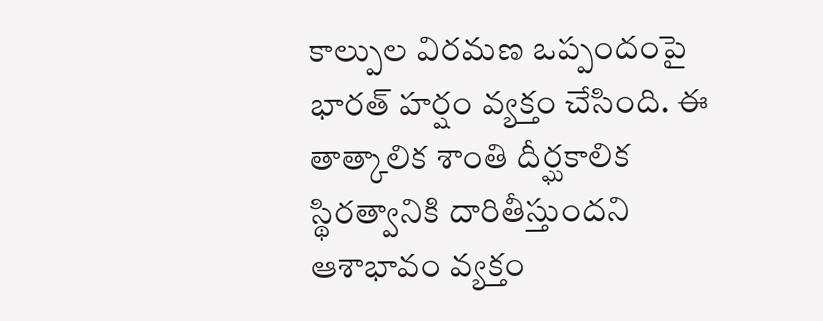కాల్పుల విరమణ ఒప్పందంపై భారత్ హర్షం వ్యక్తం చేసింది. ఈ తాత్కాలిక శాంతి దీర్ఘకాలిక స్థిరత్వానికి దారితీస్తుందని ఆశాభావం వ్యక్తం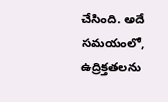చేసింది. అదే సమయంలో, ఉద్రిక్తతలను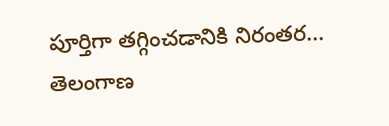పూర్తిగా తగ్గించడానికి నిరంతర...
తెలంగాణ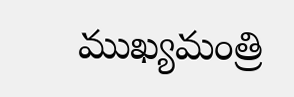ముఖ్యమంత్రి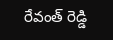రేవంత్ రెడ్డి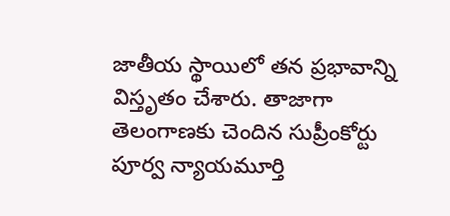జాతీయ స్థాయిలో తన ప్రభావాన్ని విస్తృతం చేశారు. తాజాగా తెలంగాణకు చెందిన సుప్రీంకోర్టు పూర్వ న్యాయమూర్తి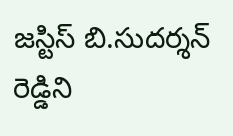జస్టిస్ బి.సుదర్శన్ రెడ్డిని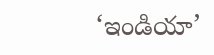‘ఇండియా’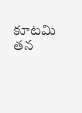కూటమి తన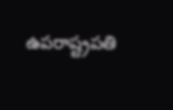ఉపరాష్ట్రపతి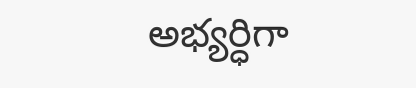అభ్యర్ధిగా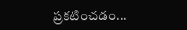ప్రకటించడం...